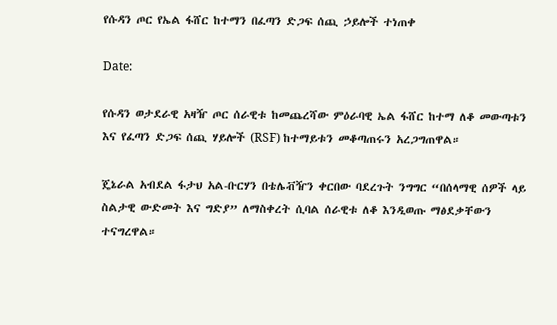የሱዳን ጦር የኤል ፋሸር ከተማን በፈጣን ድጋፍ ሰጪ ኃይሎች ተነጠቀ

Date:

የሱዳን ወታደራዊ አዛዥ ጦር ሰራዊቱ ከመጨረሻው ምዕራባዊ ኤል ፋሸር ከተማ ለቆ መውጣቱን እና የፈጣን ድጋፍ ሰጪ ሃይሎች (RSF) ከተማይቱን መቆጣጠሩን አረጋግጠዋል።

ጄኔራል አብደል ፋታህ አል-ቡርሃን በቴሌቭዥን ቀርበው ባደረጉት ንግግር “በሰላማዊ ሰዎች ላይ ስልታዊ ውድመት እና ግድያ” ለማስቀረት ሲባል ሰራዊቱ ለቆ እንዲወጡ ማፅደቃቸውን ተናግረዋል።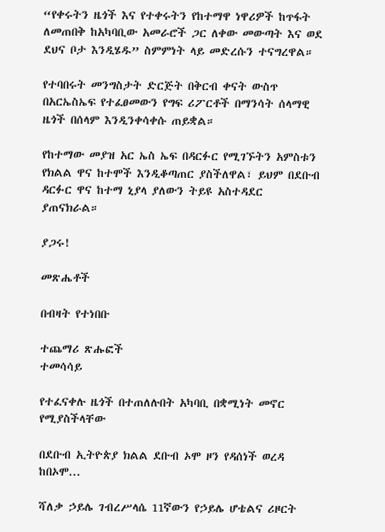“የቀሩትን ዜጎች እና የተቀሩትን የከተማዋ ነዋሪዎች ከጥፋት ለመጠበቅ ከአካባቢው አመራሮች ጋር ለቀው መውጣት እና ወደ ደህና ቦታ እንዲሄዱ” ስምምነት ላይ መድረሱን ተናግረዋል።

የተባበሩት መንግስታት ድርጅት በቅርብ ቀናት ውስጥ በአርኤስኤፍ የተፈፀመውን የግፍ ሪፖርቶች በማንሳት ሰላማዊ ዜጎች በሰላም እንዲንቀሳቀሱ ጠይቋል።

የከተማው መያዝ አር ኤስ ኤፍ በዳርፉር የሚገኙትን አምስቱን የክልል ዋና ከተሞች እንዲቆጣጠር ያስችለዋል፣ ይህም በደቡብ ዳርፉር ዋና ከተማ ኒያላ ያለውን ትይዩ አስተዳደር ያጠናክራል።

ያጋሩ!

መጽሔቶች

በብዛት የተነበቡ

ተጨማሪ ጽሑፎች
ተመሳሳይ

የተፈናቀሉ ዜጎች በተጠለሉበት አካባቢ በቋሚነት መኖር የሚያስችላቸው

በደቡብ ኢትዮጵያ ክልል ደቡብ ኦሞ ዞን የዳሰነች ወረዳ ከበኦሞ...

ሻለቃ ኃይሌ ገብረሥላሴ 11ኛውን የኃይሌ ሆቴልና ሪዞርት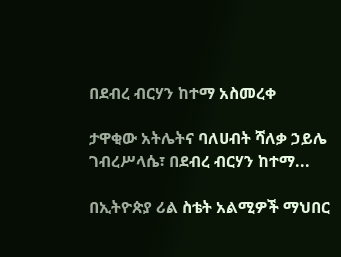በደብረ ብርሃን ከተማ አስመረቀ

ታዋቂው አትሌትና ባለሀብት ሻለቃ ኃይሌ ገብረሥላሴ፣ በደብረ ብርሃን ከተማ...

በኢትዮጵያ ሪል ስቴት አልሚዎች ማህበር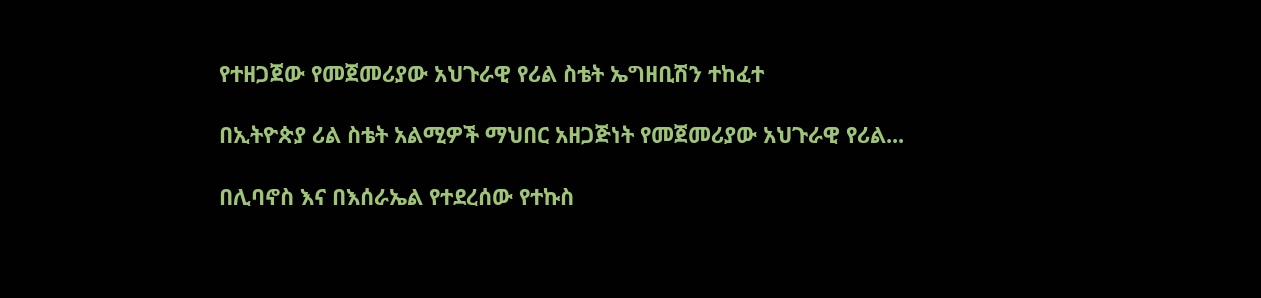የተዘጋጀው የመጀመሪያው አህጉራዊ የሪል ስቴት ኤግዘቢሽን ተከፈተ

በኢትዮጵያ ሪል ስቴት አልሚዎች ማህበር አዘጋጅነት የመጀመሪያው አህጉራዊ የሪል...

በሊባኖስ እና በእሰራኤል የተደረሰው የተኩስ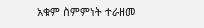አቁም ስምምነት ተራዘመ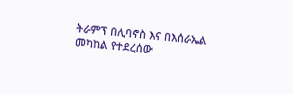ትራምፕ በሊባኖስ እና በእሰራኤል መካከል የተደረሰው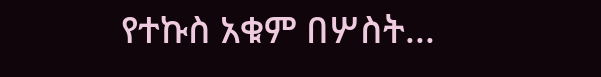የተኩስ አቁም በሦስት...